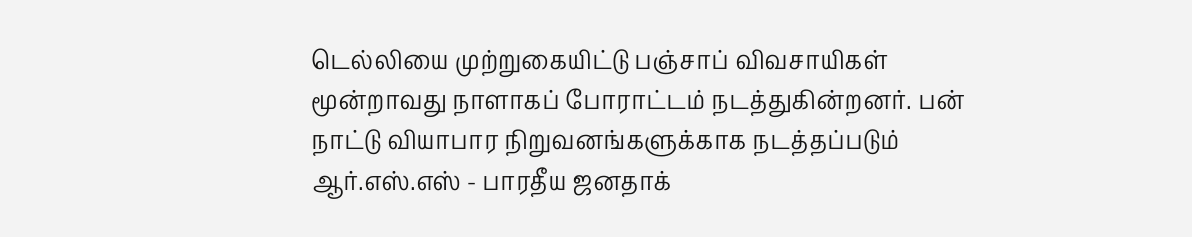டெல்லியை முற்றுகையிட்டு பஞ்சாப் விவசாயிகள் மூன்றாவது நாளாகப் போராட்டம் நடத்துகின்றனர். பன் நாட்டு வியாபார நிறுவனங்களுக்காக நடத்தப்படும் ஆர்.எஸ்.எஸ் - பாரதீய ஜனதாக்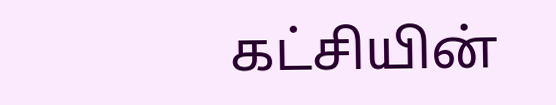கட்சியின்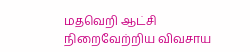மதவெறி ஆட்சி நிறைவேற்றிய விவசாய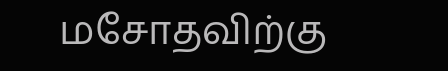மசோதவிற்கு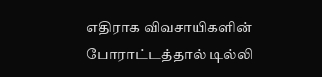எதிராக விவசாயிகளின் போராட்டத்தால் டில்லி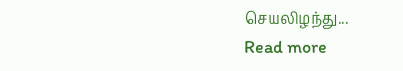செயலிழந்து...
Read more